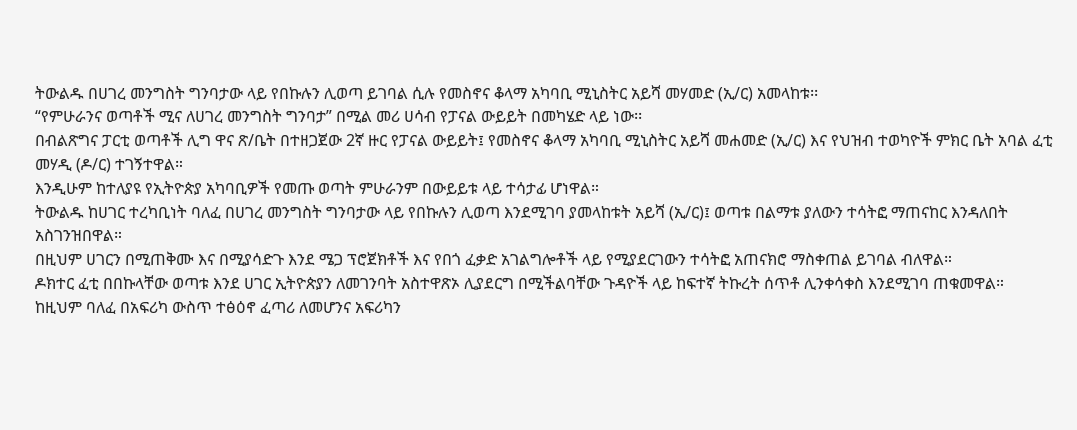ትውልዱ በሀገረ መንግስት ግንባታው ላይ የበኩሉን ሊወጣ ይገባል ሲሉ የመስኖና ቆላማ አካባቢ ሚኒስትር አይሻ መሃመድ (ኢ/ር) አመላከቱ፡፡
“የምሁራንና ወጣቶች ሚና ለሀገረ መንግስት ግንባታ” በሚል መሪ ሀሳብ የፓናል ውይይት በመካሄድ ላይ ነው፡፡
በብልጽግና ፓርቲ ወጣቶች ሊግ ዋና ጽ/ቤት በተዘጋጀው 2ኛ ዙር የፓናል ውይይት፤ የመስኖና ቆላማ አካባቢ ሚኒስትር አይሻ መሐመድ (ኢ/ር) እና የህዝብ ተወካዮች ምክር ቤት አባል ፈቲ መሃዲ (ዶ/ር) ተገኝተዋል።
እንዲሁም ከተለያዩ የኢትዮጵያ አካባቢዎች የመጡ ወጣት ምሁራንም በውይይቱ ላይ ተሳታፊ ሆነዋል።
ትውልዱ ከሀገር ተረካቢነት ባለፈ በሀገረ መንግስት ግንባታው ላይ የበኩሉን ሊወጣ እንደሚገባ ያመላከቱት አይሻ (ኢ/ር)፤ ወጣቱ በልማቱ ያለውን ተሳትፎ ማጠናከር እንዳለበት አስገንዝበዋል።
በዚህም ሀገርን በሚጠቅሙ እና በሚያሳድጉ እንደ ሜጋ ፕሮጀክቶች እና የበጎ ፈቃድ አገልግሎቶች ላይ የሚያደርገውን ተሳትፎ አጠናክሮ ማስቀጠል ይገባል ብለዋል።
ዶክተር ፈቲ በበኩላቸው ወጣቱ እንደ ሀገር ኢትዮጵያን ለመገንባት አስተዋጽኦ ሊያደርግ በሚችልባቸው ጉዳዮች ላይ ከፍተኛ ትኩረት ሰጥቶ ሊንቀሳቀስ እንደሚገባ ጠቁመዋል።
ከዚህም ባለፈ በአፍሪካ ውስጥ ተፅዕኖ ፈጣሪ ለመሆንና አፍሪካን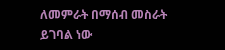ለመምራት በማሰብ መስራት ይገባል ነው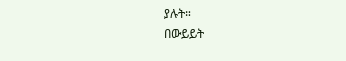ያሉት።
በውይይት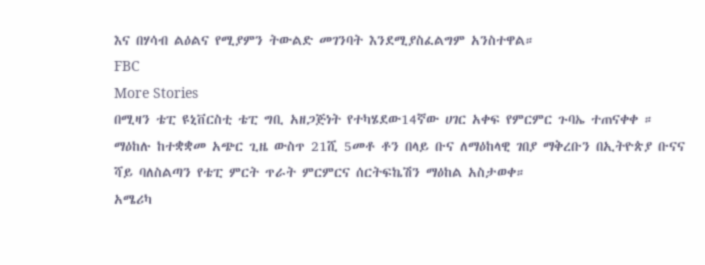እና በሃሳብ ልዕልና የሚያምን ትውልድ መገንባት እንደሚያስፈልግም አንስተዋል።
FBC
More Stories
በሚዛን ቴፒ ዩኒቨርስቲ ቴፒ ግቢ አዘጋጅነት የተካሄደው14ኛው ሀገር አቀፍ የምርምር ጉባኤ ተጠናቀቀ ።
ማዕከሉ ከተቋቋመ አጭር ጊዜ ውስጥ 21ሺ 5መቶ ቶን በላይ ቡና ለማዕከላዊ ገበያ ማቅረቡን በኢትዮጵያ ቡናና ሻይ ባለስልጣን የቴፒ ምርት ጥራት ምርምርና ሰርትፍኬሽን ማዕከል አስታወቀ።
አሜሪካ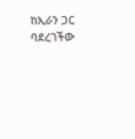ከኢራን ጋር ባደረገችው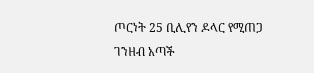ጦርነት 25 ቢሊየን ዶላር የሚጠጋ ገንዘብ አጣች